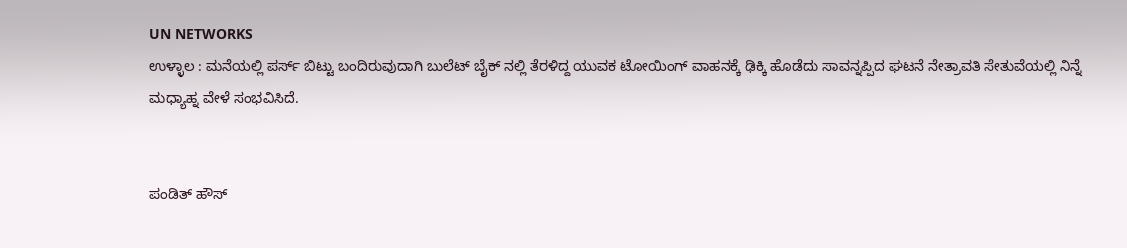UN NETWORKS
ಉಳ್ಳಾಲ : ಮನೆಯಲ್ಲಿ ಪರ್ಸ್ ಬಿಟ್ಟು ಬಂದಿರುವುದಾಗಿ ಬುಲೆಟ್ ಬೈಕ್ ನಲ್ಲಿ ತೆರಳಿದ್ದ ಯುವಕ ಟೋಯಿಂಗ್ ವಾಹನಕ್ಕೆ ಢಿಕ್ಕಿ ಹೊಡೆದು ಸಾವನ್ನಪ್ಪಿದ ಘಟನೆ ನೇತ್ರಾವತಿ ಸೇತುವೆಯಲ್ಲಿ ನಿನ್ನೆ ಮಧ್ಯಾಹ್ನ ವೇಳೆ ಸಂಭವಿಸಿದೆ.


ಪಂಡಿತ್ ಹೌಸ್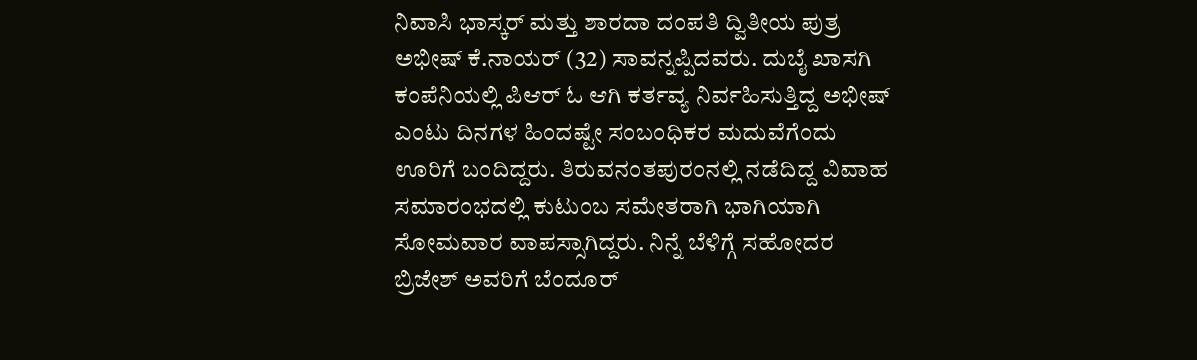ನಿವಾಸಿ ಭಾಸ್ಕರ್ ಮತ್ತು ಶಾರದಾ ದಂಪತಿ ದ್ವಿತೀಯ ಪುತ್ರ ಅಭೀಷ್ ಕೆ.ನಾಯರ್ (32) ಸಾವನ್ನಪ್ಪಿದವರು. ದುಬೈ ಖಾಸಗಿ ಕಂಪೆನಿಯಲ್ಲಿ ಪಿಆರ್ ಓ ಆಗಿ ಕರ್ತವ್ಯ ನಿರ್ವಹಿಸುತ್ತಿದ್ದ ಅಭೀಷ್ ಎಂಟು ದಿನಗಳ ಹಿಂದಷ್ಟೇ ಸಂಬಂಧಿಕರ ಮದುವೆಗೆಂದು ಊರಿಗೆ ಬಂದಿದ್ದರು. ತಿರುವನಂತಪುರಂನಲ್ಲಿ ನಡೆದಿದ್ದ ವಿವಾಹ ಸಮಾರಂಭದಲ್ಲಿ ಕುಟುಂಬ ಸಮೇತರಾಗಿ ಭಾಗಿಯಾಗಿ ಸೋಮವಾರ ವಾಪಸ್ಸಾಗಿದ್ದರು. ನಿನ್ನೆ ಬೆಳಿಗ್ಗೆ ಸಹೋದರ ಬ್ರಿಜೇಶ್ ಅವರಿಗೆ ಬೆಂದೂರ್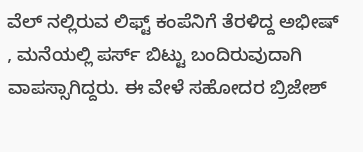ವೆಲ್ ನಲ್ಲಿರುವ ಲಿಫ್ಟ್ ಕಂಪೆನಿಗೆ ತೆರಳಿದ್ದ ಅಭೀಷ್ , ಮನೆಯಲ್ಲಿ ಪರ್ಸ್ ಬಿಟ್ಟು ಬಂದಿರುವುದಾಗಿ ವಾಪಸ್ಸಾಗಿದ್ದರು. ಈ ವೇಳೆ ಸಹೋದರ ಬ್ರಿಜೇಶ್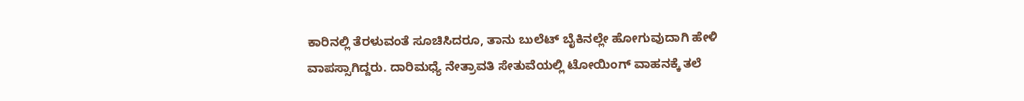ಕಾರಿನಲ್ಲಿ ತೆರಳುವಂತೆ ಸೂಚಿಸಿದರೂ, ತಾನು ಬುಲೆಟ್ ಬೈಕಿನಲ್ಲೇ ಹೋಗುವುದಾಗಿ ಹೇಳಿ ವಾಪಸ್ಸಾಗಿದ್ದರು. ದಾರಿಮಧ್ಯೆ ನೇತ್ರಾವತಿ ಸೇತುವೆಯಲ್ಲಿ ಟೋಯಿಂಗ್ ವಾಹನಕ್ಕೆ ತಲೆ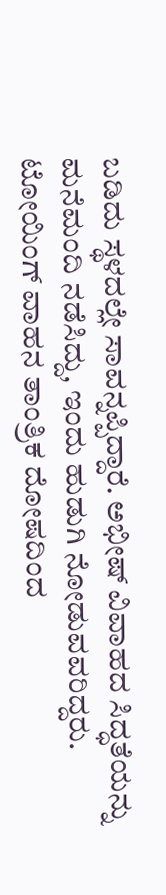ಬಡಿದು ಸ್ಥಳದಲ್ಲೇ ಸಾವನ್ನಪ್ಪಿದ್ದಾರೆ. ಅಭೀಷ್ ವಿವಾಹದ ಸಿದ್ಧತೆಯನ್ನು ಮನೆಮಂದಿ ನಡೆಸಿದ್ದು, ಇಂದು ಹುಡುಗಿ ನೋಡುವವರಿದ್ದರು.
ಟೋಯಿಂಗ್ ವಾಹನ ತಾಂತ್ರಿಕ ದೋಷದಿಂದ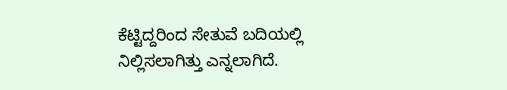ಕೆಟ್ಟಿದ್ದರಿಂದ ಸೇತುವೆ ಬದಿಯಲ್ಲಿ ನಿಲ್ಲಿಸಲಾಗಿತ್ತು ಎನ್ನಲಾಗಿದೆ.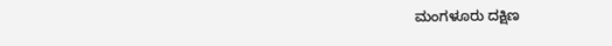ಮಂಗಳೂರು ದಕ್ಷಿಣ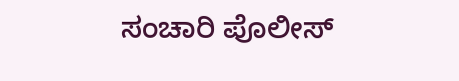ಸಂಚಾರಿ ಪೊಲೀಸ್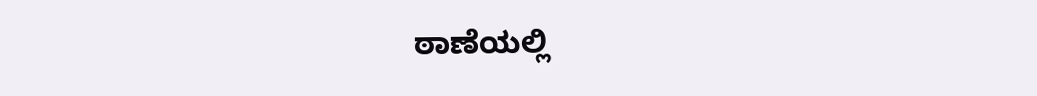ಠಾಣೆಯಲ್ಲಿ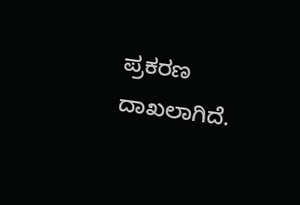ಪ್ರಕರಣ ದಾಖಲಾಗಿದೆ.